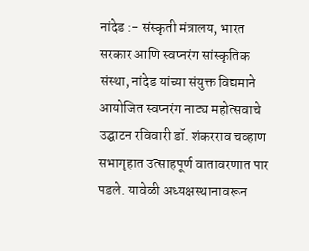नांदेड :- संस्कृती मंत्रालय, भारत सरकार आणि स्वप्नरंग सांस्कृतिक संस्था, नांदेड यांच्या संयुक्त विद्यमाने आयोजित स्वप्नरंग नाट्य महोत्सवाचे उद्घाटन रविवारी डॉ. शंकरराव चव्हाण सभागृहात उत्साहपूर्ण वातावरणात पार पडले. यावेळी अध्यक्षस्थानावरून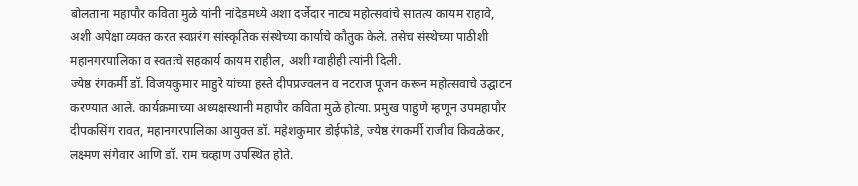बोलताना महापौर कविता मुळे यांनी नांदेडमध्ये अशा दर्जेदार नाट्य महोत्सवांचे सातत्य कायम राहावे, अशी अपेक्षा व्यक्त करत स्वप्नरंग सांस्कृतिक संस्थेच्या कार्याचे कौतुक केले. तसेच संस्थेच्या पाठीशी महानगरपालिका व स्वतःचे सहकार्य कायम राहील, अशी ग्वाहीही त्यांनी दिली.
ज्येष्ठ रंगकर्मी डॉ. विजयकुमार माहुरे यांच्या हस्ते दीपप्रज्वलन व नटराज पूजन करून महोत्सवाचे उद्घाटन करण्यात आले. कार्यक्रमाच्या अध्यक्षस्थानी महापौर कविता मुळे होत्या. प्रमुख पाहुणे म्हणून उपमहापौर दीपकसिंग रावत, महानगरपालिका आयुक्त डॉ. महेशकुमार डोईफोडे, ज्येष्ठ रंगकर्मी राजीव किवळेकर, लक्ष्मण संगेवार आणि डॉ. राम चव्हाण उपस्थित होते.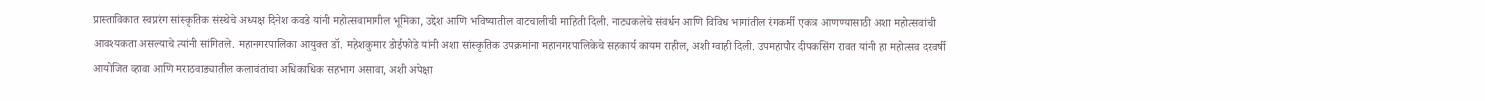प्रास्ताविकात स्वप्नरंग सांस्कृतिक संस्थेचे अध्यक्ष दिनेश कवडे यांनी महोत्सवामागील भूमिका, उद्देश आणि भविष्यातील वाटचालीची माहिती दिली. नाट्यकलेचे संवर्धन आणि विविध भागांतील रंगकर्मी एकत्र आणण्यासाठी अशा महोत्सवांची आवश्यकता असल्याचे त्यांनी सांगितले. महानगरपालिका आयुक्त डॉ. महेशकुमार डोईफोडे यांनी अशा सांस्कृतिक उपक्रमांना महानगरपालिकेचे सहकार्य कायम राहील, अशी ग्वाही दिली. उपमहापौर दीपकसिंग रावत यांनी हा महोत्सव दरवर्षी आयोजित व्हावा आणि मराठवाड्यातील कलावंतांचा अधिकाधिक सहभाग असावा, अशी अपेक्षा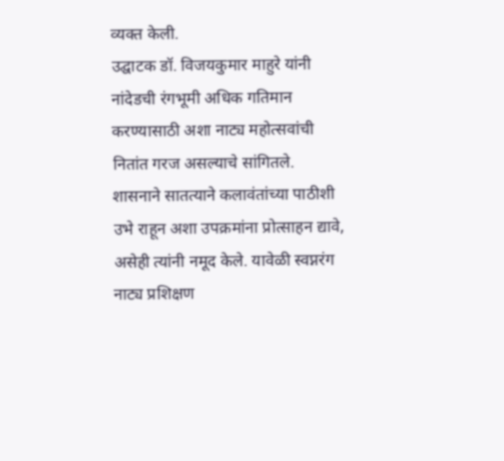व्यक्त केली.
उद्घाटक डॉ. विजयकुमार माहुरे यांनी नांदेडची रंगभूमी अधिक गतिमान करण्यासाठी अशा नाट्य महोत्सवांची नितांत गरज असल्याचे सांगितले. शासनाने सातत्याने कलावंतांच्या पाठीशी उभे राहून अशा उपक्रमांना प्रोत्साहन द्यावे, असेही त्यांनी नमूद केले. यावेळी स्वप्नरंग नाट्य प्रशिक्षण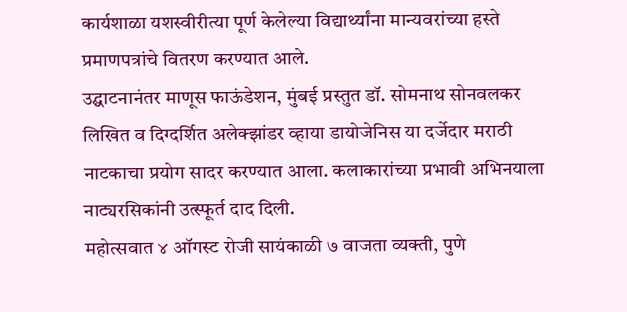कार्यशाळा यशस्वीरीत्या पूर्ण केलेल्या विद्यार्थ्यांना मान्यवरांच्या हस्ते प्रमाणपत्रांचे वितरण करण्यात आले.
उद्घाटनानंतर माणूस फाऊंडेशन, मुंबई प्रस्तुत डॉ. सोमनाथ सोनवलकर लिखित व दिग्दर्शित अलेक्झांडर व्हाया डायोजेनिस या दर्जेदार मराठी नाटकाचा प्रयोग सादर करण्यात आला. कलाकारांच्या प्रभावी अभिनयाला नाट्यरसिकांनी उत्स्फूर्त दाद दिली.
महोत्सवात ४ ऑगस्ट रोजी सायंकाळी ७ वाजता व्यक्ती, पुणे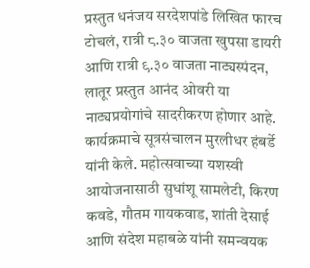प्रस्तुत धनंजय सरदेशपांडे लिखित फारच टोचलं, रात्री ८.३० वाजता खुपसा डायरी आणि रात्री ९.३० वाजता नाट्यस्पंदन, लातूर प्रस्तुत आनंद ओवरी या नाट्यप्रयोगांचे सादरीकरण होणार आहे. कार्यक्रमाचे सूत्रसंचालन मुरलीधर हंबर्डे यांनी केले. महोत्सवाच्या यशस्वी आयोजनासाठी सुधांशू सामलेटी, किरण कवडे, गौतम गायकवाड, शांती देसाई आणि संदेश महाबळे यांनी समन्वयक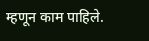म्हणून काम पाहिले.